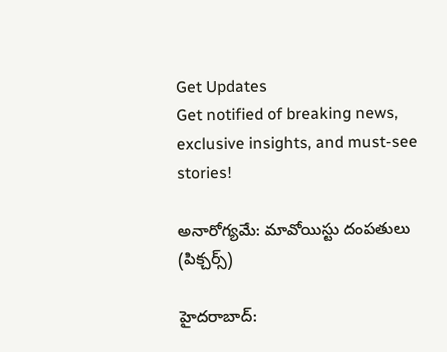Get Updates
Get notified of breaking news, exclusive insights, and must-see stories!

అనారోగ్యమే: మావోయిస్టు దంపతులు (పిక్చర్స్)

హైదరాబాద్: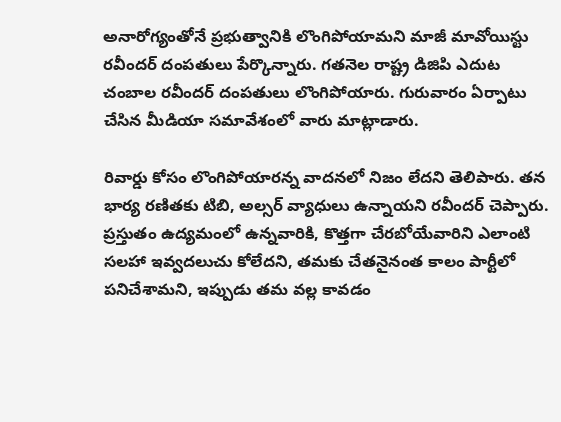అనారోగ్యంతోనే ప్రభుత్వానికి లొంగిపోయామని మాజీ మావోయిస్టు రవీందర్ దంపతులు పేర్కొన్నారు. గతనెల రాష్ట్ర డిజిపి ఎదుట చంబాల రవీందర్ దంపతులు లొంగిపోయారు. గురువారం ఏర్పాటు చేసిన మీడియా సమావేశంలో వారు మాట్లాడారు.

రివార్డు కోసం లొంగిపోయారన్న వాదనలో నిజం లేదని తెలిపారు. తన భార్య రణితకు టిబి, అల్సర్ వ్యాధులు ఉన్నాయని రవీందర్ చెప్పారు. ప్రస్తుతం ఉద్యమంలో ఉన్నవారికి, కొత్తగా చేరబోయేవారిని ఎలాంటి సలహా ఇవ్వదలుచు కోలేదని, తమకు చేతనైనంత కాలం పార్టీలో పనిచేశామని, ఇప్పుడు తమ వల్ల కావడం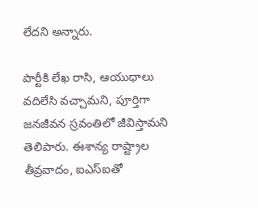లేదని అన్నారు.

పార్టీకి లేఖ రాసి, ఆయుధాలు వదిలేసి వచ్చామని, పూర్తిగా జనజీవన స్రవంతిలో జీవిస్తామని తెలిపారు. ఈశాన్య రాష్ట్రాల తీవ్రవాదం, ఐఎస్‌ఐతో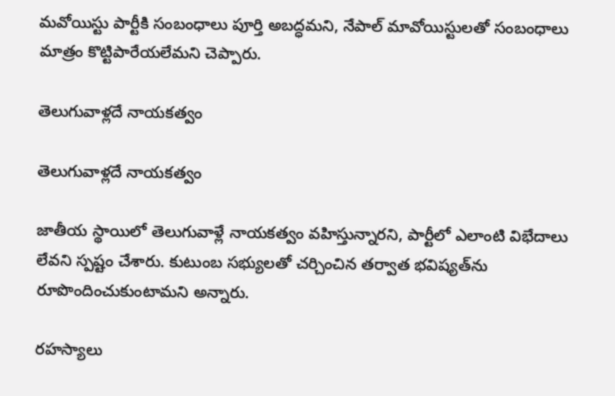మవోయిస్టు పార్టీకి సంబంధాలు పూర్తి అబద్ధమని, నేపాల్ మావోయిస్టులతో సంబంధాలు మాత్రం కొట్టిపారేయలేమని చెప్పారు.

తెలుగువాళ్లదే నాయకత్వం

తెలుగువాళ్లదే నాయకత్వం

జాతీయ స్థాయిలో తెలుగువాళ్లే నాయకత్వం వహిస్తున్నారని, పార్టీలో ఎలాంటి విభేదాలు లేవని స్పష్టం చేశారు. కుటుంబ సభ్యులతో చర్చించిన తర్వాత భవిష్యత్‌ను రూపొందించుకుంటామని అన్నారు.

రహస్యాలు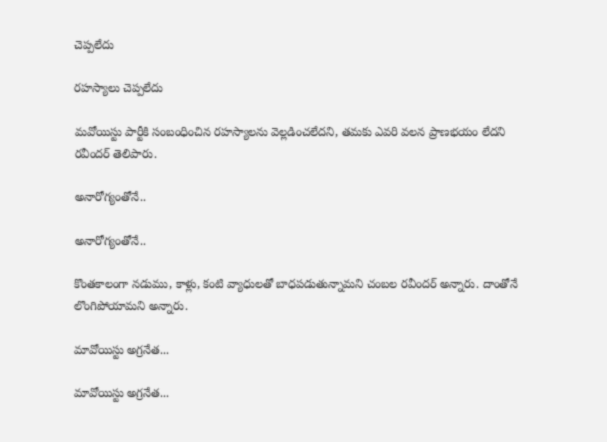చెప్పలేదు

రహస్యాలు చెప్పలేదు

మవోయిస్టు పార్టీకి సంబంధించిన రహస్యాలను వెల్లడించలేదని, తమకు ఎవరి వలన ప్రాణభయం లేదని రవీందర్ తెలిపారు.

అనారోగ్యంతోనే..

అనారోగ్యంతోనే..

కొంతకాలంగా నడుము, కాళ్లు, కంటి వ్యాధులతో బాధపడుతున్నామని చంబల రవీందర్ అన్నారు. దాంతోనే లొంగిపోయామని అన్నారు.

మావోయిస్టు అగ్రనేత...

మావోయిస్టు అగ్రనేత...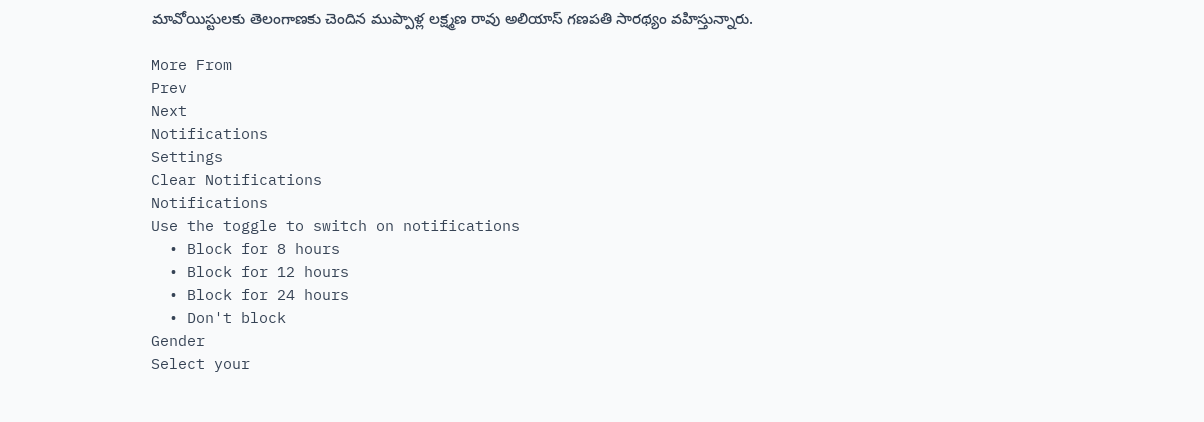మావోయిస్టులకు తెలంగాణకు చెందిన ముప్పాళ్ల లక్ష్మణ రావు అలియాస్ గణపతి సారథ్యం వహిస్తున్నారు.

More From
Prev
Next
Notifications
Settings
Clear Notifications
Notifications
Use the toggle to switch on notifications
  • Block for 8 hours
  • Block for 12 hours
  • Block for 24 hours
  • Don't block
Gender
Select your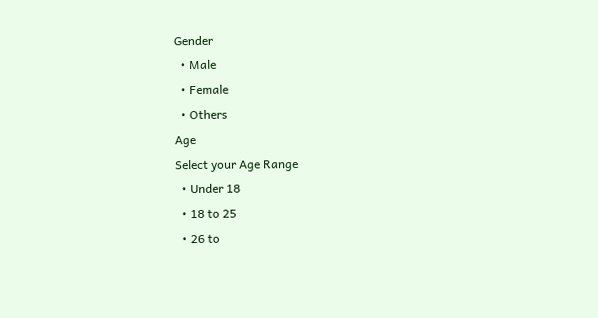Gender
  • Male
  • Female
  • Others
Age
Select your Age Range
  • Under 18
  • 18 to 25
  • 26 to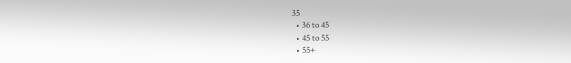35
  • 36 to 45
  • 45 to 55
  • 55+